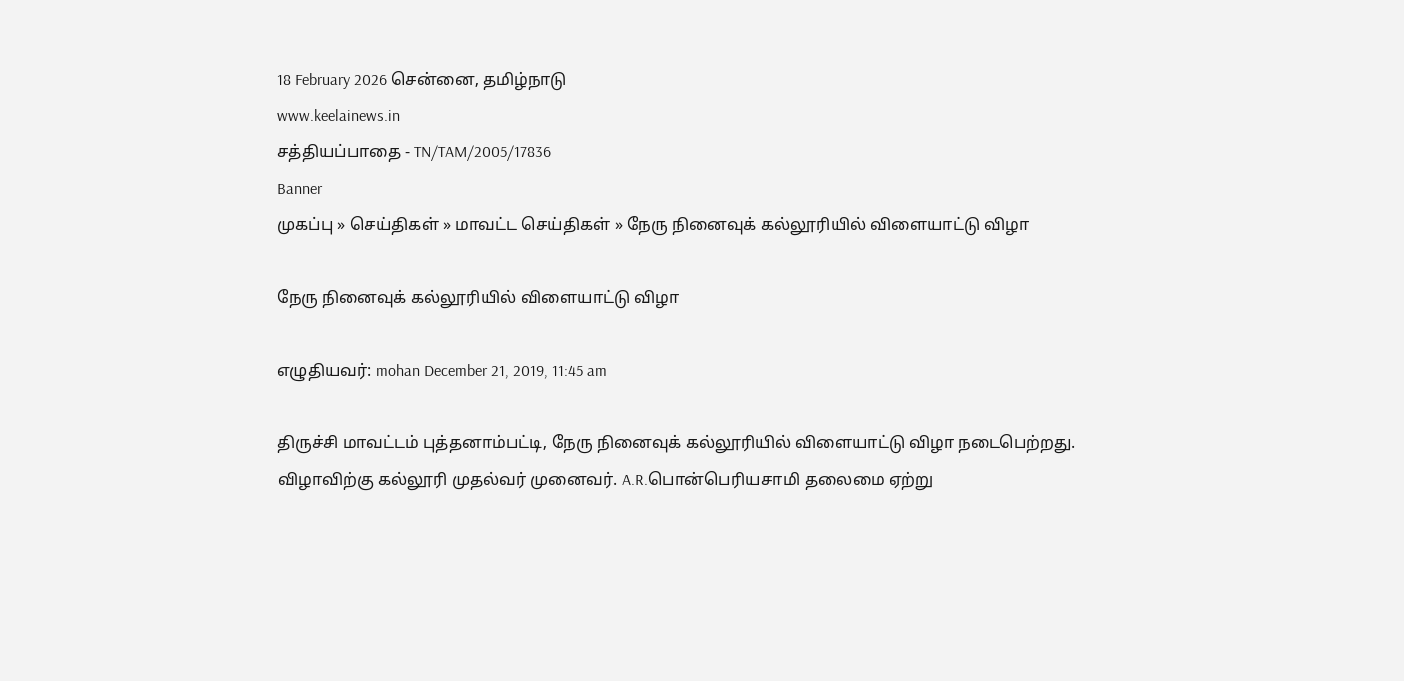18 February 2026 சென்னை, தமிழ்நாடு
www.keelainews.in
சத்தியப்பாதை - TN/TAM/2005/17836
Banner
முகப்பு » செய்திகள் » மாவட்ட செய்திகள் » நேரு நினைவுக் கல்லூரியில் விளையாட்டு விழா

நேரு நினைவுக் கல்லூரியில் விளையாட்டு விழா

எழுதியவர்: mohan December 21, 2019, 11:45 am

திருச்சி மாவட்டம் புத்தனாம்பட்டி, நேரு நினைவுக் கல்லூரியில் விளையாட்டு விழா நடைபெற்றது. விழாவிற்கு கல்லூரி முதல்வர் முனைவர். A.R.பொன்பெரியசாமி தலைமை ஏற்று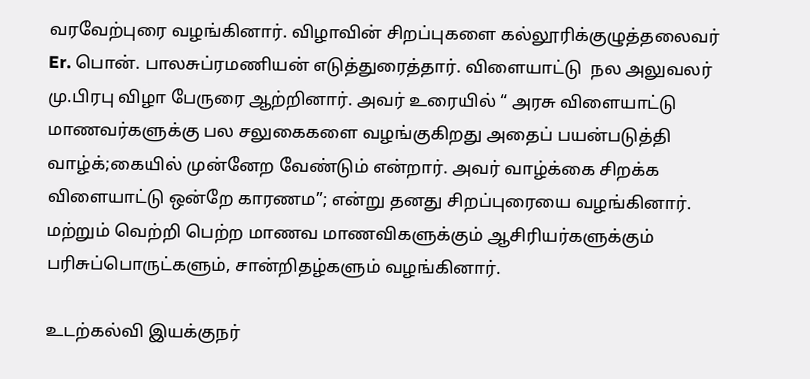வரவேற்புரை வழங்கினார். விழாவின் சிறப்புகளை கல்லூரிக்குழுத்தலைவர் Er. பொன். பாலசுப்ரமணியன் எடுத்துரைத்தார். விளையாட்டு  நல அலுவலர்  மு.பிரபு விழா பேருரை ஆற்றினார். அவர் உரையில் “ அரசு விளையாட்டு மாணவர்களுக்கு பல சலுகைகளை வழங்குகிறது அதைப் பயன்படுத்தி வாழ்க்;கையில் முன்னேற வேண்டும் என்றார். அவர் வாழ்க்கை சிறக்க விளையாட்டு ஒன்றே காரணம”; என்று தனது சிறப்புரையை வழங்கினார். மற்றும் வெற்றி பெற்ற மாணவ மாணவிகளுக்கும் ஆசிரியர்களுக்கும் பரிசுப்பொருட்களும், சான்றிதழ்களும் வழங்கினார்.

உடற்கல்வி இயக்குநர்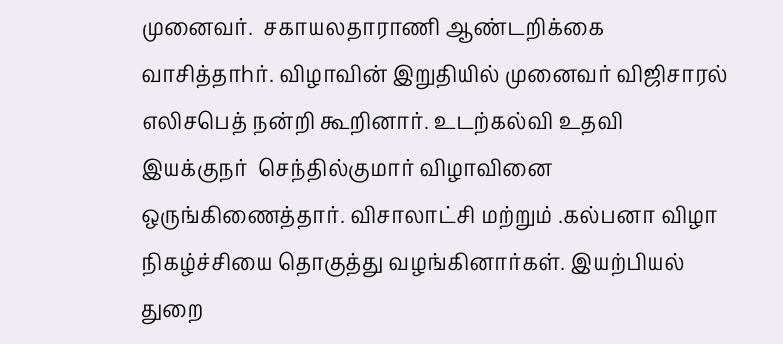முனைவர்.  சகாயலதாராணி ஆண்டறிக்கை வாசித்தாhர். விழாவின் இறுதியில் முனைவர் விஜிசாரல் எலிசபெத் நன்றி கூறினார். உடற்கல்வி உதவி இயக்குநர்  செந்தில்குமார் விழாவினை ஒருங்கிணைத்தார். விசாலாட்சி மற்றும் .கல்பனா விழா நிகழ்ச்சியை தொகுத்து வழங்கினார்கள். இயற்பியல் துறை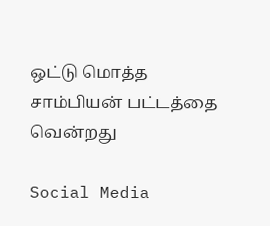ஒட்டு மொத்த சாம்பியன் பட்டத்தை வென்றது

Social Media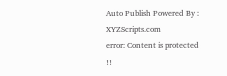Auto Publish Powered By : XYZScripts.com
error: Content is protected !!